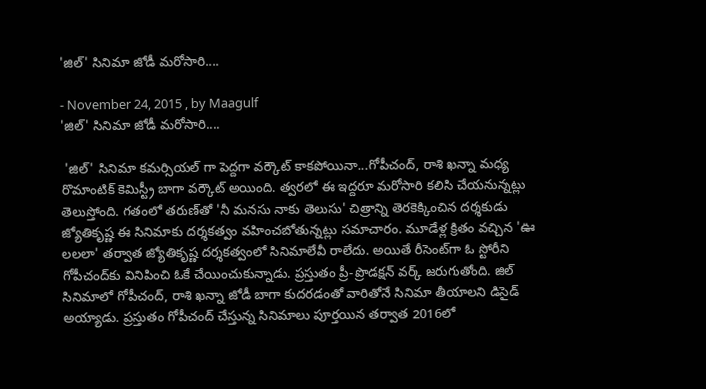'జిల్' సినిమా జోడీ మరోసారి....

- November 24, 2015 , by Maagulf
'జిల్' సినిమా జోడీ మరోసారి....

 'జిల్' సినిమా కమర్సియల్ గా పెద్దగా వర్కౌట్ కాకపోయినా...గోపీచంద్, రాశి ఖన్నా మధ్య రొమాంటిక్ కెమిస్ట్రీ బాగా వర్కౌట్ అయింది. త్వరలో ఈ ఇద్దరూ మరోసారి కలిసి చేయనున్నట్లు తెలుస్తోంది. గతంలో తరుణ్‌తో 'నీ మనసు నాకు తెలుసు' చిత్రాన్ని తెరకెక్కించిన దర్శకుడు జ్యోతికృష్ణ ఈ సినిమాకు దర్శకత్వం వహించబోతున్నట్లు సమాచారం. మూడేళ్ల క్రితం వచ్చిన 'ఊ లలలా' తర్వాత జ్యోతికృష్ణ దర్శకత్వంలో సినిమాలేవీ రాలేదు. అయితే రీసెంట్‌గా ఓ స్టోరీని గోపీచంద్‌కు వినిపించి ఓకే చేయించుకున్నాడు. ప్రస్తుతం ప్రీ-ప్రొడక్షన్ వర్క్ జరుగుతోంది. జిల్ సినిమాలో గోపీచంద్, రాశి ఖన్నా జోడీ బాగా కుదరడంతో వారితోనే సినిమా తీయాలని డిసైడ్ అయ్యాడు. ప్రస్తుతం గోపీచంద్ చేస్తున్న సినిమాలు పూర్తయిన తర్వాత 2016లో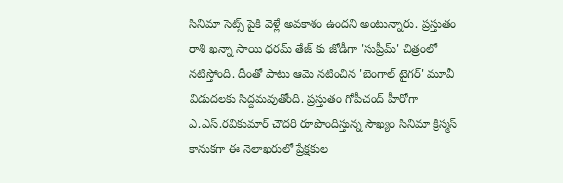సినిమా సెట్స్ పైకి వెళ్లే అవకాశం ఉందని అంటున్నారు. ప్రస్తుతం రాశి ఖన్నా సాయి ధరమ్ తేజ్ కు జోడీగా 'సుప్రీమ్' చిత్రంలో నటిస్తోంది. దీంతో పాటు ఆమె నటించిన 'బెంగాల్ టైగర్' మూవీ విడుదలకు సిద్దమవుతోంది. ప్రస్తుతం గోపీచంద్ హీరోగా ఎ.ఎస్.రవికుమార్ చౌదరి రూపొందిస్తున్న సౌఖ్యం సినిమా క్రిస్మస్ కానుకగా ఈ నెలాఖరులో ప్రేక్షకుల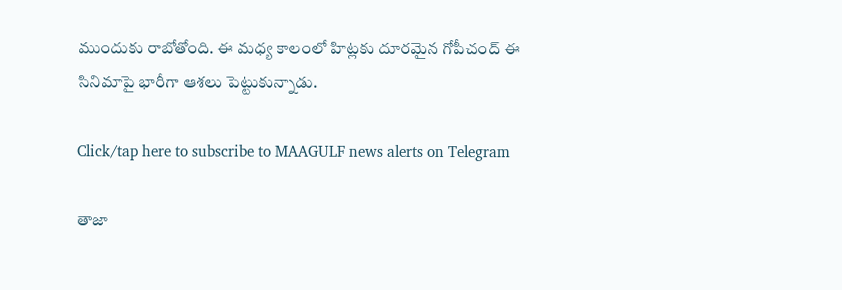ముందుకు రాబోతోంది. ఈ మధ్య కాలంలో హిట్లకు దూరమైన గోపీచంద్ ఈ సినిమాపై భారీగా ఆశలు పెట్టుకున్నాడు.

Click/tap here to subscribe to MAAGULF news alerts on Telegram

తాజా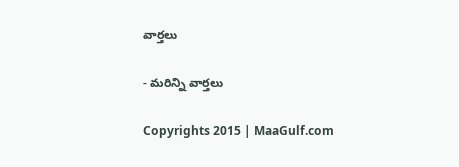వార్తలు

- మరిన్ని వార్తలు

Copyrights 2015 | MaaGulf.com